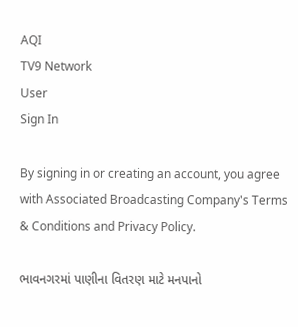AQI
TV9 Network
User
Sign In

By signing in or creating an account, you agree with Associated Broadcasting Company's Terms & Conditions and Privacy Policy.

ભાવનગરમાં પાણીના વિતરણ માટે મનપાનો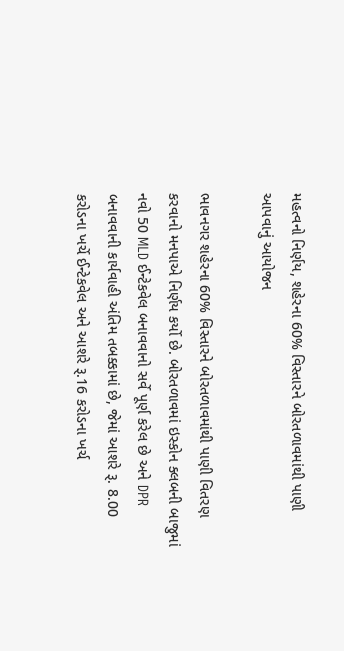મહત્વનો નિર્ણય, શહેરના 60% વિસ્તારને બોરતળાવમાંથી પાણી આપવાનું આયોજન

ભાવનગર શહેરના 60% વિસ્તારને બોરતળાવમાંથી પાણી વિતરણ કરવાનો મનપાએ નિર્ણય કર્યો છે. બોરતળાવમાં ઇસ્કોન ક્લબની બાજુમાં નવો 50 MLD ઈન્ટેકવેલ બનાવવાનો સર્વે પૂર્ણ કરેલ છે અને DPR બનાવવાની કાર્યવાહી અંતિમ તબક્કામાં છે, જેમાં આશરે રૂ. 8.00 કરોડના ખર્ચે ઈન્ટેકવેલ અને આશરે રૂ.16 કરોડના ખર્ચ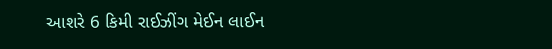આશરે 6 કિમી રાઈઝીંગ મેઈન લાઈન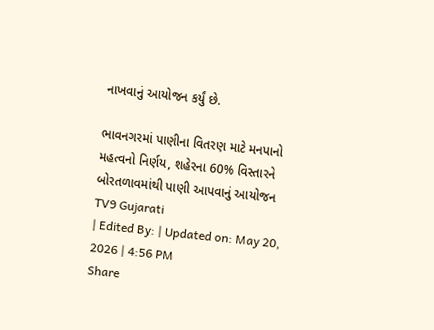નાખવાનું આયોજન કર્યું છે.

ભાવનગરમાં પાણીના વિતરણ માટે મનપાનો મહત્વનો નિર્ણય, શહેરના 60% વિસ્તારને બોરતળાવમાંથી પાણી આપવાનું આયોજન
TV9 Gujarati
| Edited By: | Updated on: May 20, 2026 | 4:56 PM
Share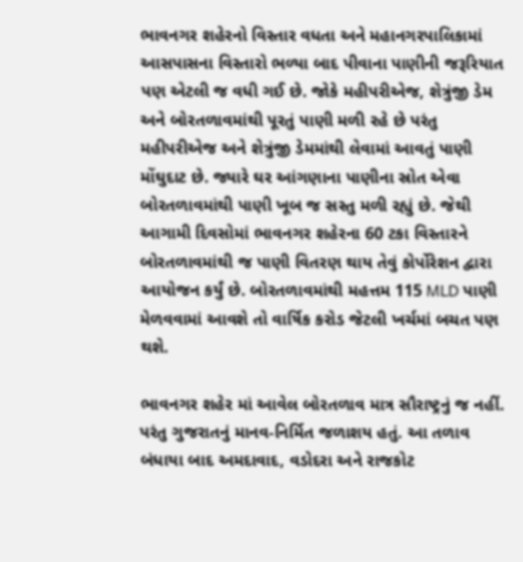ભાવનગર શહેરનો વિસ્તાર વધતા અને મહાનગરપાલિકામાં આસપાસના વિસ્તારો ભળ્યા બાદ પીવાના પાણીની જરૂરિયાત પણ એટલી જ વધી ગઈ છે. જોકે મહીપરીએજ, શેત્રુંજી ડેમ અને બોરતળાવમાંથી પૂરતું પાણી મળી રહે છે પરંતુ મહીપરીએજ અને શેત્રુંજી ડેમમાંથી લેવામાં આવતું પાણી મોંઘુદાટ છે. જ્યારે ઘર આંગણાના પાણીના સ્રોત એવા બોરતળાવમાંથી પાણી ખૂબ જ સસ્તુ મળી રહ્યું છે. જેથી આગામી દિવસોમાં ભાવનગર શહેરના 60 ટકા વિસ્તારને બોરતળાવમાંથી જ પાણી વિતરણ થાય તેવું કોર્પોરેશન દ્વારા આયોજન કર્યું છે. બોરતળાવમાંથી મહત્તમ 115 MLD પાણી મેળવવામાં આવશે તો વાર્ષિક કરોડ જેટલી ખર્ચમાં બચત પણ થશે.

ભાવનગર શહેર માં આવેલ બોરતળાવ માત્ર સૌરાષ્ટ્રનું જ નહીં. પરંતુ ગુજરાતનું માનવ-નિર્મિત જળાશય હતું. આ તળાવ બંધાયા બાદ અમદાવાદ, વડોદરા અને રાજકોટ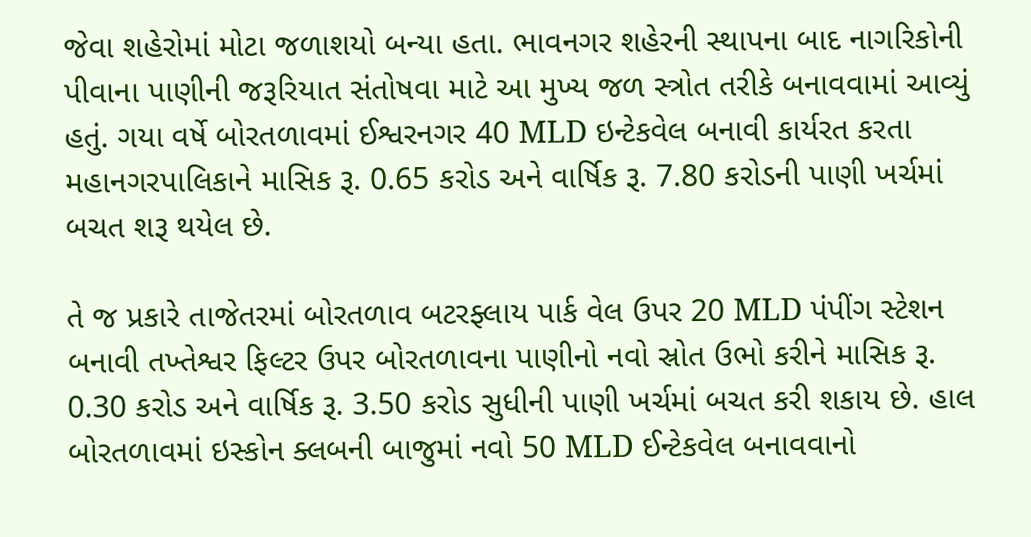જેવા શહેરોમાં મોટા જળાશયો બન્યા હતા. ભાવનગર શહેરની સ્થાપના બાદ નાગરિકોની પીવાના પાણીની જરૂરિયાત સંતોષવા માટે આ મુખ્ય જળ સ્ત્રોત તરીકે બનાવવામાં આવ્યું હતું. ગયા વર્ષે બોરતળાવમાં ઈશ્વરનગર 40 MLD ઇન્ટેકવેલ બનાવી કાર્યરત કરતા મહાનગરપાલિકાને માસિક રૂ. 0.65 કરોડ અને વાર્ષિક રૂ. 7.80 કરોડની પાણી ખર્ચમાં બચત શરૂ થયેલ છે.

તે જ પ્રકારે તાજેતરમાં બોરતળાવ બટરફ્લાય પાર્ક વેલ ઉપર 20 MLD પંપીંગ સ્ટેશન બનાવી તખ્તેશ્વર ફિલ્ટર ઉપર બોરતળાવના પાણીનો નવો સ્રોત ઉભો કરીને માસિક રૂ. 0.30 કરોડ અને વાર્ષિક રૂ. 3.50 કરોડ સુધીની પાણી ખર્ચમાં બચત કરી શકાય છે. હાલ બોરતળાવમાં ઇસ્કોન ક્લબની બાજુમાં નવો 50 MLD ઈન્ટેકવેલ બનાવવાનો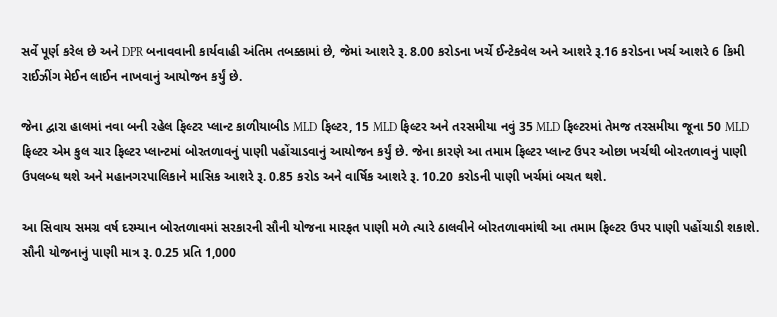સર્વે પૂર્ણ કરેલ છે અને DPR બનાવવાની કાર્યવાહી અંતિમ તબક્કામાં છે, જેમાં આશરે રૂ. 8.00 કરોડના ખર્ચે ઈન્ટેકવેલ અને આશરે રૂ.16 કરોડના ખર્ચ આશરે 6 કિમી રાઈઝીંગ મેઈન લાઈન નાખવાનું આયોજન કર્યું છે.

જેના દ્વારા હાલમાં નવા બની રહેલ ફિલ્ટર પ્લાન્ટ કાળીયાબીડ MLD ફિલ્ટર, 15 MLD ફિલ્ટર અને તરસમીયા નવું 35 MLD ફિલ્ટરમાં તેમજ તરસમીયા જૂના 50 MLD ફિલ્ટર એમ કુલ ચાર ફિલ્ટર પ્લાન્ટમાં બોરતળાવનું પાણી પહોંચાડવાનું આયોજન કર્યું છે. જેના કારણે આ તમામ ફિલ્ટર પ્લાન્ટ ઉપર ઓછા ખર્ચથી બોરતળાવનું પાણી ઉપલબ્ધ થશે અને મહાનગરપાલિકાને માસિક આશરે રૂ. 0.85 કરોડ અને વાર્ષિક આશરે રૂ. 10.20 કરોડની પાણી ખર્ચમાં બચત થશે.

આ સિવાય સમગ્ર વર્ષ દરમ્યાન બોરતળાવમાં સરકારની સૌની યોજના મારફત પાણી મળે ત્યારે ઠાલવીને બોરતળાવમાંથી આ તમામ ફિલ્ટર ઉપર પાણી પહોંચાડી શકાશે. સૌની યોજનાનું પાણી માત્ર રૂ. 0.25 પ્રતિ 1,000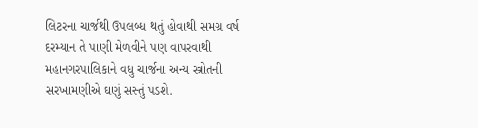લિટરના ચાર્જથી ઉપલબ્ધ થતું હોવાથી સમગ્ર વર્ષ દરમ્યાન તે પાણી મેળવીને પણ વાપરવાથી મહાનગરપાલિકાને વધુ ચાર્જના અન્ય સ્ત્રોતની સરખામણીએ ઘણું સસ્તું પડશે.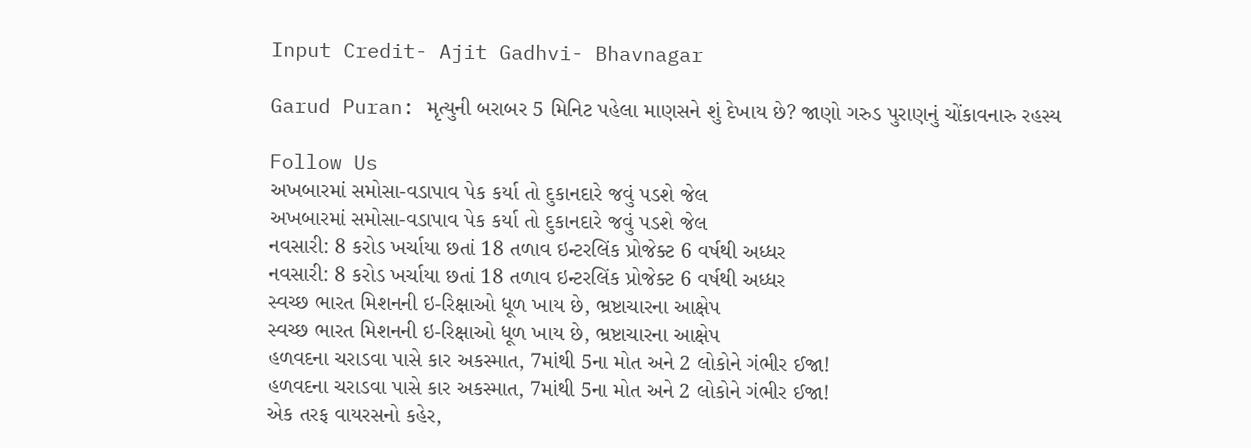Input Credit- Ajit Gadhvi- Bhavnagar

Garud Puran: મૃત્યુની બરાબર 5 મિનિટ પહેલા માણસને શું દેખાય છે? જાણો ગરુડ પુરાણનું ચોંકાવનારુ રહસ્ય

Follow Us
અખબારમાં સમોસા-વડાપાવ પેક કર્યા તો દુકાનદારે જવું પડશે જેલ
અખબારમાં સમોસા-વડાપાવ પેક કર્યા તો દુકાનદારે જવું પડશે જેલ
નવસારી: 8 કરોડ ખર્ચાયા છતાં 18 તળાવ ઇન્ટરલિંક પ્રોજેક્ટ 6 વર્ષથી અધ્ધર
નવસારી: 8 કરોડ ખર્ચાયા છતાં 18 તળાવ ઇન્ટરલિંક પ્રોજેક્ટ 6 વર્ષથી અધ્ધર
સ્વચ્છ ભારત મિશનની ઇ-રિક્ષાઓ ધૂળ ખાય છે, ભ્રષ્ટાચારના આક્ષેપ
સ્વચ્છ ભારત મિશનની ઇ-રિક્ષાઓ ધૂળ ખાય છે, ભ્રષ્ટાચારના આક્ષેપ
હળવદના ચરાડવા પાસે કાર અકસ્માત, 7માંથી 5ના મોત અને 2 લોકોને ગંભીર ઈજા!
હળવદના ચરાડવા પાસે કાર અકસ્માત, 7માંથી 5ના મોત અને 2 લોકોને ગંભીર ઈજા!
એક તરફ વાયરસનો કહેર,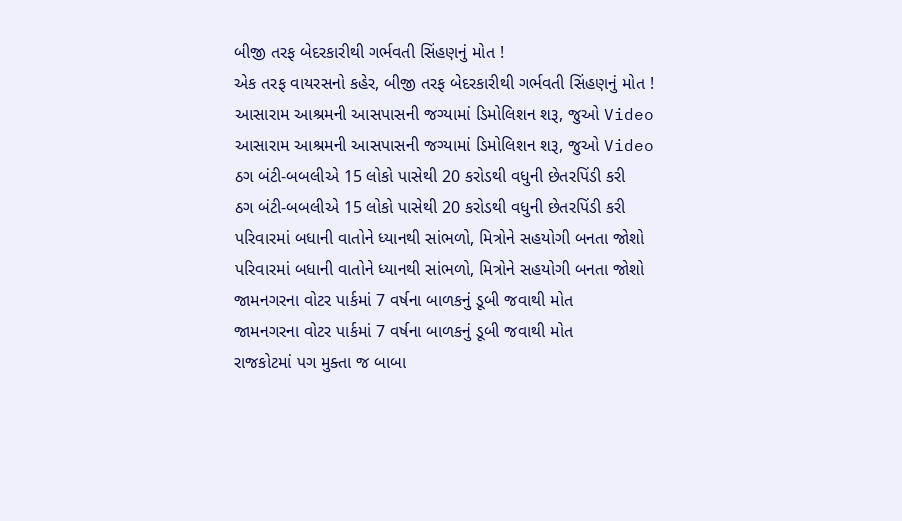બીજી તરફ બેદરકારીથી ગર્ભવતી સિંહણનું મોત !
એક તરફ વાયરસનો કહેર, બીજી તરફ બેદરકારીથી ગર્ભવતી સિંહણનું મોત !
આસારામ આશ્રમની આસપાસની જગ્યામાં ડિમોલિશન શરૂ, જુઓ Video
આસારામ આશ્રમની આસપાસની જગ્યામાં ડિમોલિશન શરૂ, જુઓ Video
ઠગ બંટી-બબલીએ 15 લોકો પાસેથી 20 કરોડથી વધુની છેતરપિંડી કરી
ઠગ બંટી-બબલીએ 15 લોકો પાસેથી 20 કરોડથી વધુની છેતરપિંડી કરી
પરિવારમાં બધાની વાતોને ધ્યાનથી સાંભળો, મિત્રોને સહયોગી બનતા જોશો
પરિવારમાં બધાની વાતોને ધ્યાનથી સાંભળો, મિત્રોને સહયોગી બનતા જોશો
જામનગરના વોટર પાર્કમાં 7 વર્ષના બાળકનું ડૂબી જવાથી મોત
જામનગરના વોટર પાર્કમાં 7 વર્ષના બાળકનું ડૂબી જવાથી મોત
રાજકોટમાં પગ મુક્તા જ બાબા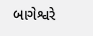બાગેશ્વરે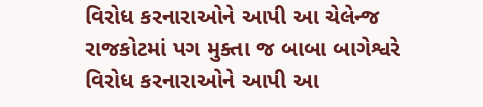વિરોધ કરનારાઓને આપી આ ચેલેન્જ
રાજકોટમાં પગ મુક્તા જ બાબા બાગેશ્વરે વિરોધ કરનારાઓને આપી આ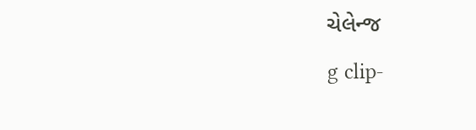ચેલેન્જ
g clip-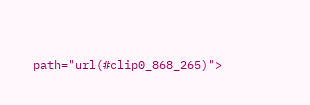path="url(#clip0_868_265)">